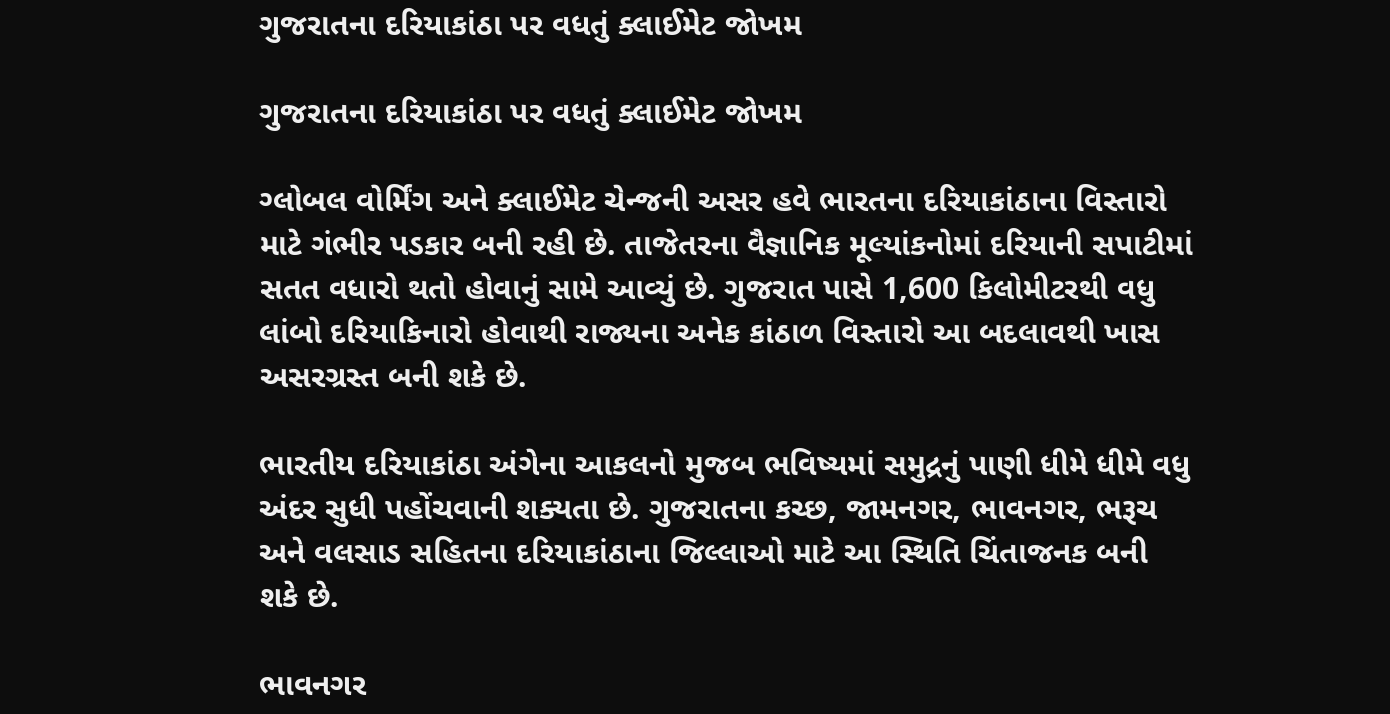ગુજરાતના દરિયાકાંઠા પર વધતું ક્લાઈમેટ જોખમ

ગુજરાતના દરિયાકાંઠા પર વધતું ક્લાઈમેટ જોખમ

ગ્લોબલ વોર્મિંગ અને ક્લાઈમેટ ચેન્જની અસર હવે ભારતના દરિયાકાંઠાના વિસ્તારો માટે ગંભીર પડકાર બની રહી છે. તાજેતરના વૈજ્ઞાનિક મૂલ્યાંકનોમાં દરિયાની સપાટીમાં સતત વધારો થતો હોવાનું સામે આવ્યું છે. ગુજરાત પાસે 1,600 કિલોમીટરથી વધુ લાંબો દરિયાકિનારો હોવાથી રાજ્યના અનેક કાંઠાળ વિસ્તારો આ બદલાવથી ખાસ અસરગ્રસ્ત બની શકે છે.

ભારતીય દરિયાકાંઠા અંગેના આકલનો મુજબ ભવિષ્યમાં સમુદ્રનું પાણી ધીમે ધીમે વધુ અંદર સુધી પહોંચવાની શક્યતા છે. ગુજરાતના કચ્છ, જામનગર, ભાવનગર, ભરૂચ અને વલસાડ સહિતના દરિયાકાંઠાના જિલ્લાઓ માટે આ સ્થિતિ ચિંતાજનક બની શકે છે.

ભાવનગર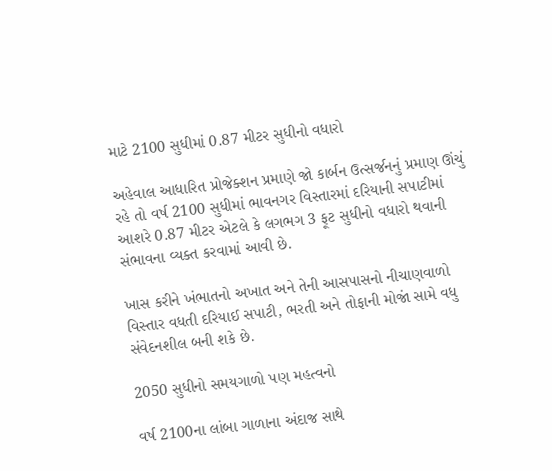માટે 2100 સુધીમાં 0.87 મીટર સુધીનો વધારો

અહેવાલ આધારિત પ્રોજેક્શન પ્રમાણે જો કાર્બન ઉત્સર્જનનું પ્રમાણ ઊંચું રહે તો વર્ષ 2100 સુધીમાં ભાવનગર વિસ્તારમાં દરિયાની સપાટીમાં આશરે 0.87 મીટર એટલે કે લગભગ 3 ફૂટ સુધીનો વધારો થવાની સંભાવના વ્યક્ત કરવામાં આવી છે.

ખાસ કરીને ખંભાતનો અખાત અને તેની આસપાસનો નીચાણવાળો વિસ્તાર વધતી દરિયાઈ સપાટી, ભરતી અને તોફાની મોજાં સામે વધુ સંવેદનશીલ બની શકે છે.

2050 સુધીનો સમયગાળો પણ મહત્વનો

વર્ષ 2100ના લાંબા ગાળાના અંદાજ સાથે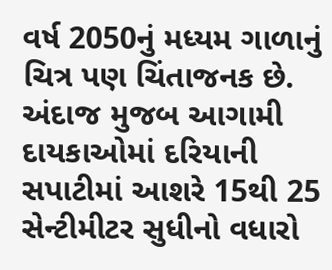વર્ષ 2050નું મધ્યમ ગાળાનું ચિત્ર પણ ચિંતાજનક છે. અંદાજ મુજબ આગામી દાયકાઓમાં દરિયાની સપાટીમાં આશરે 15થી 25 સેન્ટીમીટર સુધીનો વધારો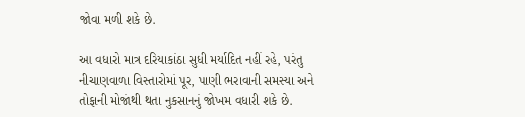જોવા મળી શકે છે.

આ વધારો માત્ર દરિયાકાંઠા સુધી મર્યાદિત નહીં રહે, પરંતુ નીચાણવાળા વિસ્તારોમાં પૂર, પાણી ભરાવાની સમસ્યા અને તોફાની મોજાંથી થતા નુકસાનનું જોખમ વધારી શકે છે.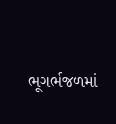ભૂગર્ભજળમાં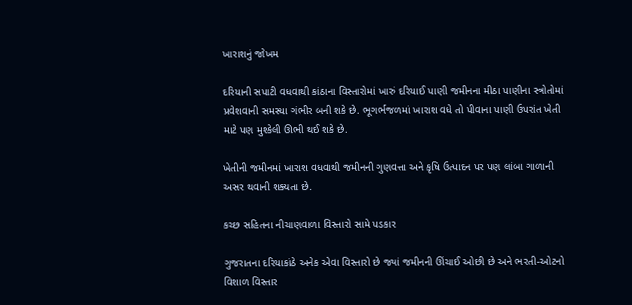ખારાશનું જોખમ

દરિયાની સપાટી વધવાથી કાંઠાના વિસ્તારોમાં ખારું દરિયાઈ પાણી જમીનના મીઠા પાણીના સ્ત્રોતોમાં પ્રવેશવાની સમસ્યા ગંભીર બની શકે છે. ભૂગર્ભજળમાં ખારાશ વધે તો પીવાના પાણી ઉપરાંત ખેતી માટે પણ મુશ્કેલી ઊભી થઈ શકે છે.

ખેતીની જમીનમાં ખારાશ વધવાથી જમીનની ગુણવત્તા અને કૃષિ ઉત્પાદન પર પણ લાંબા ગાળાની અસર થવાની શક્યતા છે.

કચ્છ સહિતના નીચાણવાળા વિસ્તારો સામે પડકાર

ગુજરાતના દરિયાકાંઠે અનેક એવા વિસ્તારો છે જ્યાં જમીનની ઊંચાઈ ઓછી છે અને ભરતી-ઓટનો વિશાળ વિસ્તાર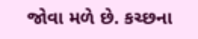જોવા મળે છે. કચ્છના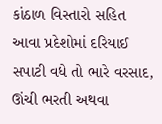કાંઠાળ વિસ્તારો સહિત આવા પ્રદેશોમાં દરિયાઈ સપાટી વધે તો ભારે વરસાદ, ઊંચી ભરતી અથવા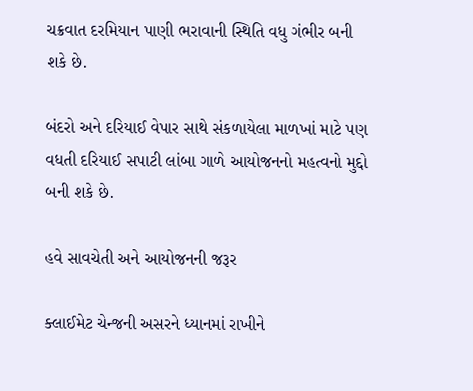ચક્રવાત દરમિયાન પાણી ભરાવાની સ્થિતિ વધુ ગંભીર બની શકે છે.

બંદરો અને દરિયાઈ વેપાર સાથે સંકળાયેલા માળખાં માટે પણ વધતી દરિયાઈ સપાટી લાંબા ગાળે આયોજનનો મહત્વનો મુદ્દો બની શકે છે.

હવે સાવચેતી અને આયોજનની જરૂર

ક્લાઈમેટ ચેન્જની અસરને ધ્યાનમાં રાખીને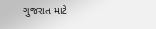ગુજરાત માટે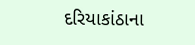દરિયાકાંઠાના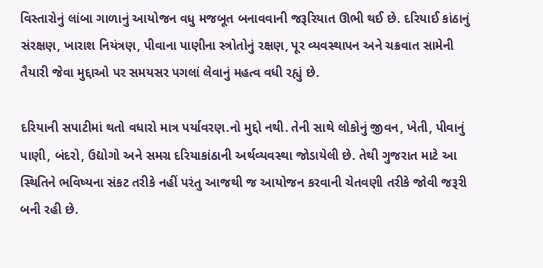વિસ્તારોનું લાંબા ગાળાનું આયોજન વધુ મજબૂત બનાવવાની જરૂરિયાત ઊભી થઈ છે. દરિયાઈ કાંઠાનું સંરક્ષણ, ખારાશ નિયંત્રણ, પીવાના પાણીના સ્ત્રોતોનું રક્ષણ, પૂર વ્યવસ્થાપન અને ચક્રવાત સામેની તૈયારી જેવા મુદ્દાઓ પર સમયસર પગલાં લેવાનું મહત્વ વધી રહ્યું છે.

દરિયાની સપાટીમાં થતો વધારો માત્ર પર્યાવરણ.નો મુદ્દો નથી. તેની સાથે લોકોનું જીવન, ખેતી, પીવાનું પાણી, બંદરો, ઉદ્યોગો અને સમગ્ર દરિયાકાંઠાની અર્થવ્યવસ્થા જોડાયેલી છે. તેથી ગુજરાત માટે આ સ્થિતિને ભવિષ્યના સંકટ તરીકે નહીં પરંતુ આજથી જ આયોજન કરવાની ચેતવણી તરીકે જોવી જરૂરી બની રહી છે.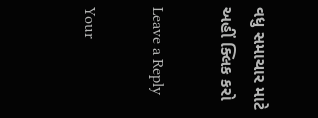વધુ સમાચાર માટે અહીં ક્લિક કરો

Leave a Reply

Your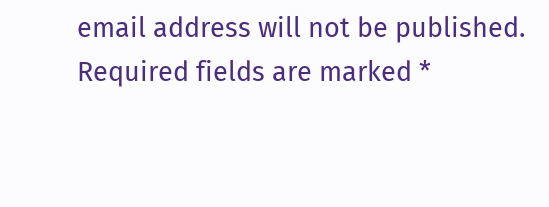email address will not be published. Required fields are marked *